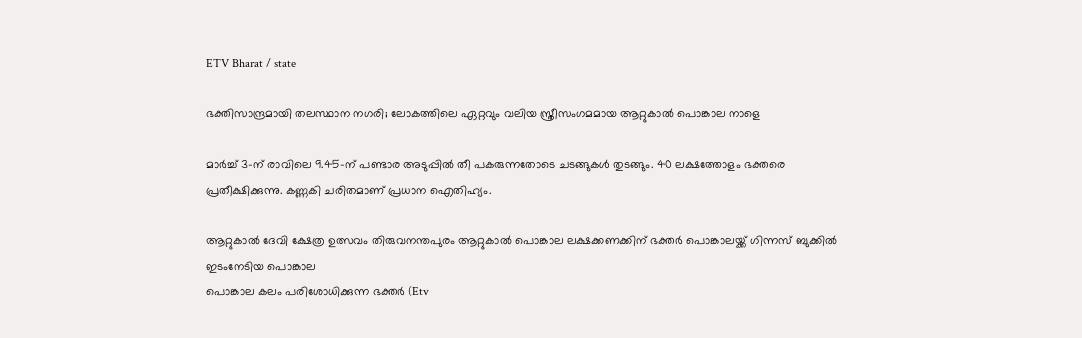ETV Bharat / state

ഭക്തിസാന്ദ്രമായി തലസ്ഥാന നഗരി; ലോകത്തിലെ ഏറ്റവും വലിയ സ്ത്രീസംഗമമായ ആറ്റുകാൽ പൊങ്കാല നാളെ

മാർച്ച് 3-ന് രാവിലെ 9.45-ന് പണ്ടാര അടുപ്പിൽ തീ പകരുന്നതോടെ ചടങ്ങുകൾ തുടങ്ങും. 40 ലക്ഷത്തോളം ഭക്തരെ പ്രതീക്ഷിക്കുന്നു. കണ്ണകി ചരിതമാണ് പ്രധാന ഐതിഹ്യം.

ആറ്റുകാൽ ദേവി ക്ഷേത്ര ഉത്സവം തിരുവനന്തപുരം ആറ്റുകാൽ പൊങ്കാല ലക്ഷക്കണക്കിന് ഭക്തർ പൊങ്കാലയ്ക്ക് ഗിന്നസ് ബുക്കിൽ ഇടംനേടിയ പൊങ്കാല
പൊങ്കാല കലം പരിശോധിക്കുന്ന ഭക്തർ (Etv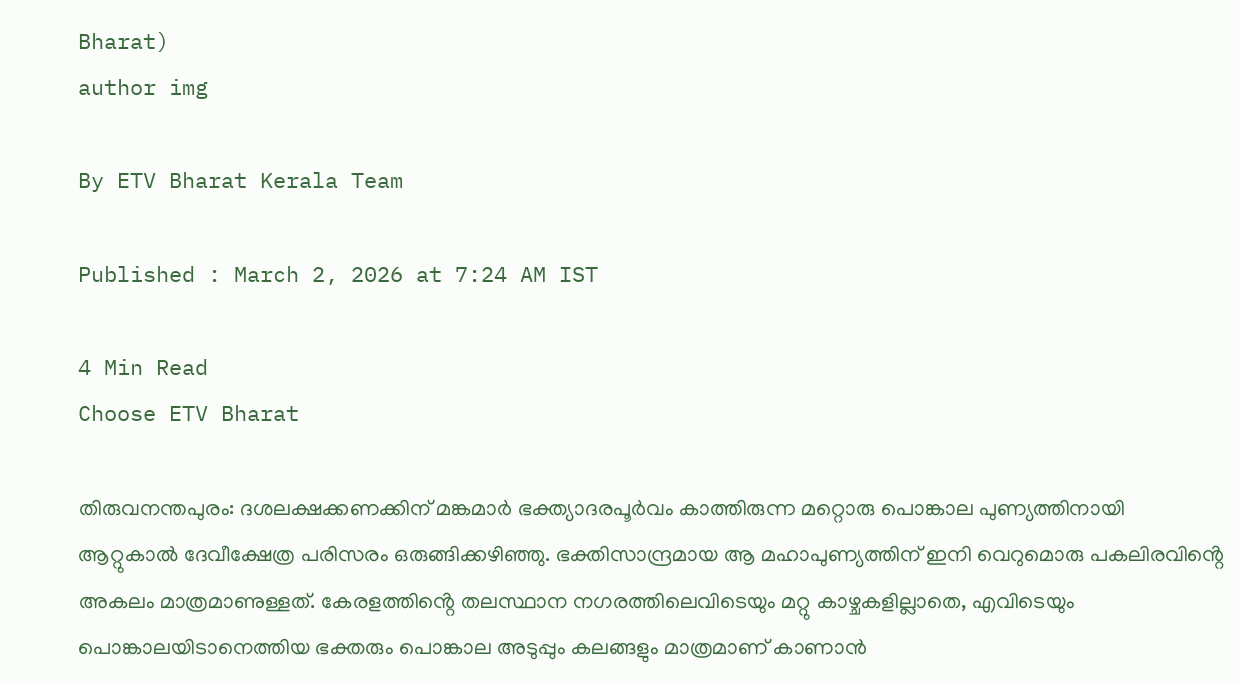Bharat)
author img

By ETV Bharat Kerala Team

Published : March 2, 2026 at 7:24 AM IST

4 Min Read
Choose ETV Bharat

തിരുവനന്തപുരം: ദശലക്ഷക്കണക്കിന് മങ്കമാർ ഭക്ത്യാദരപൂർവം കാത്തിരുന്ന മറ്റൊരു പൊങ്കാല പുണ്യത്തിനായി ആറ്റുകാൽ ദേവീക്ഷേത്ര പരിസരം ഒരുങ്ങിക്കഴിഞ്ഞു. ഭക്തിസാന്ദ്രമായ ആ മഹാപുണ്യത്തിന് ഇനി വെറുമൊരു പകലിരവിൻ്റെ അകലം മാത്രമാണുള്ളത്. കേരളത്തിൻ്റെ തലസ്ഥാന നഗരത്തിലെവിടെയും മറ്റു കാഴ്ചകളില്ലാതെ, എവിടെയും പൊങ്കാലയിടാനെത്തിയ ഭക്തരും പൊങ്കാല അടുപ്പും കലങ്ങളും മാത്രമാണ് കാണാൻ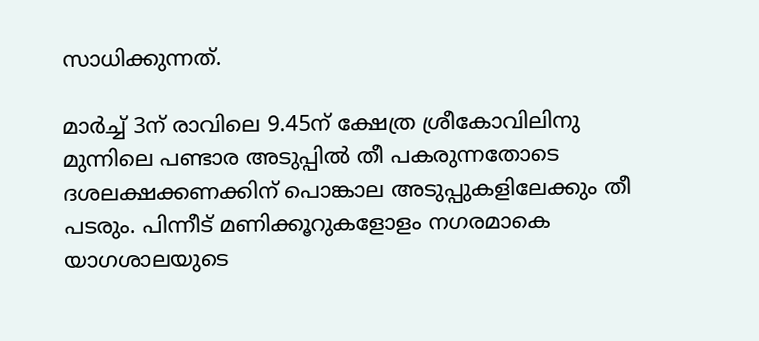സാധിക്കുന്നത്.

മാർച്ച് 3ന് രാവിലെ 9.45ന് ക്ഷേത്ര ശ്രീകോവിലിനു മുന്നിലെ പണ്ടാര അടുപ്പിൽ തീ പകരുന്നതോടെ ദശലക്ഷക്കണക്കിന് പൊങ്കാല അടുപ്പുകളിലേക്കും തീ പടരും. പിന്നീട് മണിക്കൂറുകളോളം നഗരമാകെ യാഗശാലയുടെ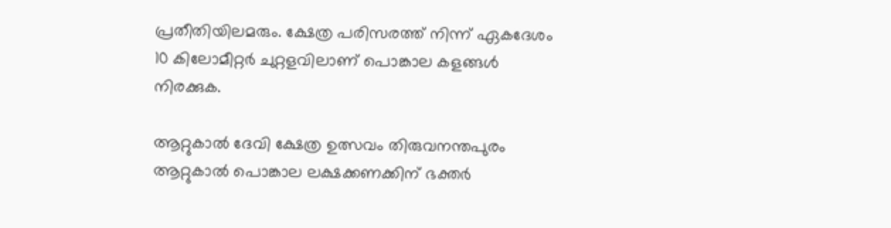പ്രതീതിയിലമരും. ക്ഷേത്ര പരിസരത്ത് നിന്ന് ഏകദേശം 10 കിലോമീറ്റർ ചുറ്റളവിലാണ് പൊങ്കാല കളങ്ങൾ നിരക്കുക.

ആറ്റുകാൽ ദേവി ക്ഷേത്ര ഉത്സവം തിരുവനന്തപുരം ആറ്റുകാൽ പൊങ്കാല ലക്ഷക്കണക്കിന് ഭക്തർ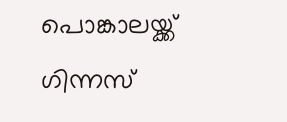പൊങ്കാലയ്ക്ക് ഗിന്നസ്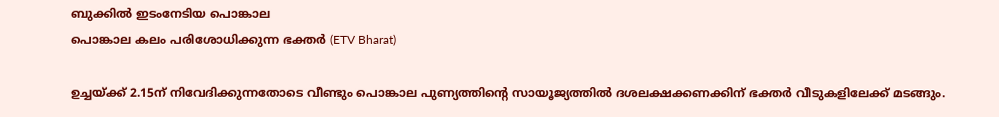ബുക്കിൽ ഇടംനേടിയ പൊങ്കാല
പൊങ്കാല കലം പരിശോധിക്കുന്ന ഭക്തർ (ETV Bharat)

ഉച്ചയ്ക്ക് 2.15ന് നിവേദിക്കുന്നതോടെ വീണ്ടും പൊങ്കാല പുണ്യത്തിൻ്റെ സായൂജ്യത്തിൽ ദശലക്ഷക്കണക്കിന് ഭക്തർ വീടുകളിലേക്ക് മടങ്ങും.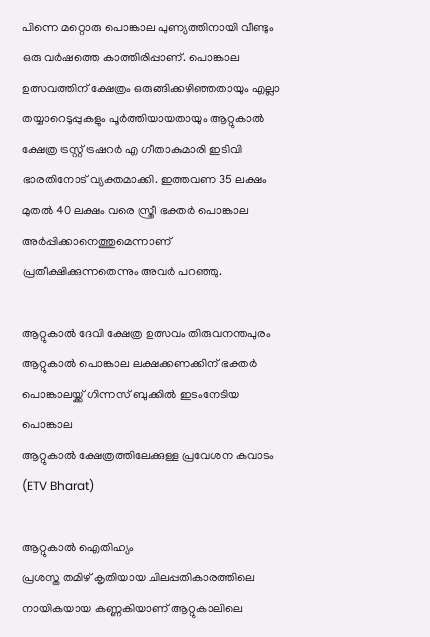പിന്നെ മറ്റൊരു പൊങ്കാല പുണ്യത്തിനായി വീണ്ടും ഒരു വർഷത്തെ കാത്തിരിപ്പാണ്. പൊങ്കാല ഉത്സവത്തിന് ക്ഷേത്രം ഒരുങ്ങിക്കഴിഞ്ഞതായും എല്ലാ തയ്യാറെടുപ്പുകളും പൂർത്തിയായതായും ആറ്റുകാൽ ക്ഷേത്ര ട്രസ്റ്റ് ട്രഷറർ എ ഗീതാകുമാരി ഇടിവി ഭാരതിനോട് വ്യക്തമാക്കി. ഇത്തവണ 35 ലക്ഷം മുതൽ 40 ലക്ഷം വരെ സ്ത്രീ ഭക്തർ പൊങ്കാല അർപ്പിക്കാനെത്തുമെന്നാണ് പ്രതീക്ഷിക്കുന്നതെന്നും അവർ പറഞ്ഞു.

ആറ്റുകാൽ ദേവി ക്ഷേത്ര ഉത്സവം തിരുവനന്തപുരം ആറ്റുകാൽ പൊങ്കാല ലക്ഷക്കണക്കിന് ഭക്തർ പൊങ്കാലയ്ക്ക് ഗിന്നസ് ബുക്കിൽ ഇടംനേടിയ പൊങ്കാല
ആറ്റുകാൽ ക്ഷേത്രത്തിലേക്കുള്ള പ്രവേശന കവാടം (ETV Bharat)

ആറ്റുകാൽ ഐതിഹ്യം
പ്രശസ്ത തമിഴ് കൃതിയായ ചിലപ്പതികാരത്തിലെ നായികയായ കണ്ണകിയാണ് ആറ്റുകാലിലെ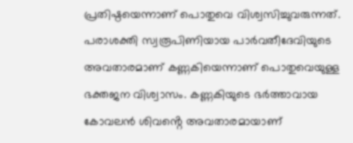പ്രതിഷ്ഠയെന്നാണ് പൊതുവെ വിശ്വസിച്ചുവരുന്നത്. പരാശക്തി സ്വരൂപിണിയായ പാർവതീദേവിയുടെ അവതാരമാണ് കണ്ണകിയെന്നാണ് പൊതുവെയുള്ള ഭക്തജന വിശ്വാസം. കണ്ണകിയുടെ ഭർത്താവായ കോവലൻ ശിവൻ്റെ അവതാരമായാണ്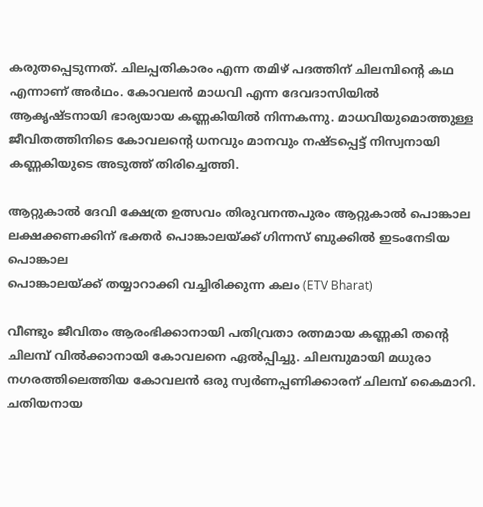കരുതപ്പെടുന്നത്. ചിലപ്പതികാരം എന്ന തമിഴ് പദത്തിന് ചിലമ്പിൻ്റെ കഥ എന്നാണ് അർഥം. കോവലൻ മാധവി എന്ന ദേവദാസിയിൽ ആകൃഷ്ടനായി ഭാര്യയായ കണ്ണകിയിൽ നിന്നകന്നു. മാധവിയുമൊത്തുള്ള ജീവിതത്തിനിടെ കോവലൻ്റെ ധനവും മാനവും നഷ്ടപ്പെട്ട് നിസ്വനായി കണ്ണകിയുടെ അടുത്ത് തിരിച്ചെത്തി.

ആറ്റുകാൽ ദേവി ക്ഷേത്ര ഉത്സവം തിരുവനന്തപുരം ആറ്റുകാൽ പൊങ്കാല ലക്ഷക്കണക്കിന് ഭക്തർ പൊങ്കാലയ്ക്ക് ഗിന്നസ് ബുക്കിൽ ഇടംനേടിയ പൊങ്കാല
പൊങ്കാലയ്ക്ക് തയ്യാറാക്കി വച്ചിരിക്കുന്ന കലം (ETV Bharat)

വീണ്ടും ജീവിതം ആരംഭിക്കാനായി പതിവ്രതാ രത്നമായ കണ്ണകി തൻ്റെ ചിലമ്പ് വിൽക്കാനായി കോവലനെ ഏൽപ്പിച്ചു. ചിലമ്പുമായി മധുരാ നഗരത്തിലെത്തിയ കോവലൻ ഒരു സ്വർണപ്പണിക്കാരന് ചിലമ്പ് കൈമാറി. ചതിയനായ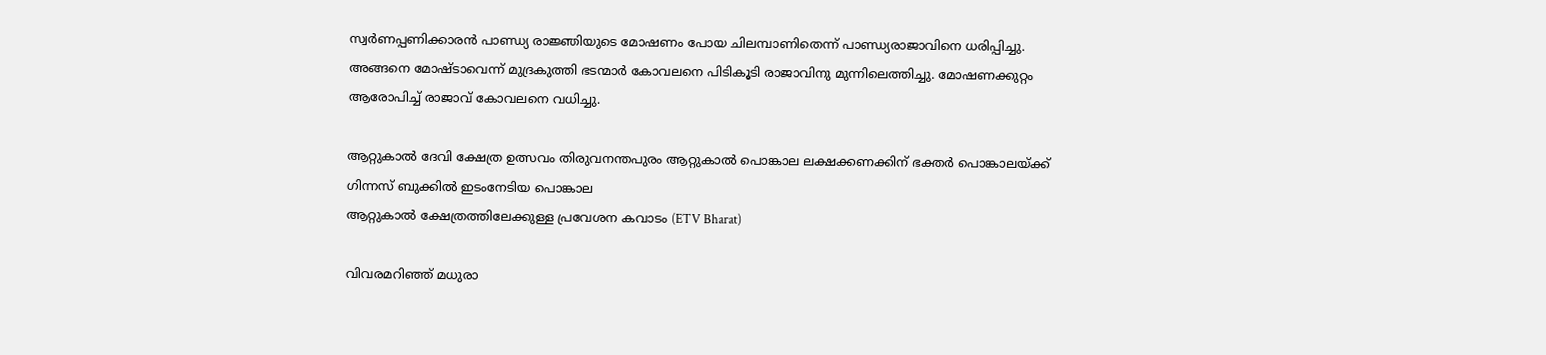സ്വർണപ്പണിക്കാരൻ പാണ്ഡ്യ രാജ്ഞിയുടെ മോഷണം പോയ ചിലമ്പാണിതെന്ന് പാണ്ഡ്യരാജാവിനെ ധരിപ്പിച്ചു. അങ്ങനെ മോഷ്ടാവെന്ന് മുദ്രകുത്തി ഭടന്മാർ കോവലനെ പിടികൂടി രാജാവിനു മുന്നിലെത്തിച്ചു. മോഷണക്കുറ്റം ആരോപിച്ച് രാജാവ് കോവലനെ വധിച്ചു.

ആറ്റുകാൽ ദേവി ക്ഷേത്ര ഉത്സവം തിരുവനന്തപുരം ആറ്റുകാൽ പൊങ്കാല ലക്ഷക്കണക്കിന് ഭക്തർ പൊങ്കാലയ്ക്ക് ഗിന്നസ് ബുക്കിൽ ഇടംനേടിയ പൊങ്കാല
ആറ്റുകാൽ ക്ഷേത്രത്തിലേക്കുള്ള പ്രവേശന കവാടം (ETV Bharat)

വിവരമറിഞ്ഞ് മധുരാ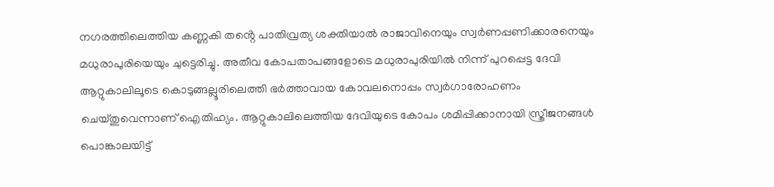നഗരത്തിലെത്തിയ കണ്ണകി തൻ്റെ പാതിവ്രത്യ ശക്തിയാൽ രാജാവിനെയും സ്വർണപ്പണിക്കാരനെയും മധുരാപുരിയെയും ചുട്ടെരിച്ചു. അതീവ കോപതാപങ്ങളോടെ മധുരാപുരിയിൽ നിന്ന് പുറപ്പെട്ട ദേവി ആറ്റുകാലിലൂടെ കൊടുങ്ങല്ലൂരിലെത്തി ഭർത്താവായ കോവലനൊപ്പം സ്വർഗാരോഹണം ചെയ്തുവെന്നാണ് ഐതിഹ്യം. ആറ്റുകാലിലെത്തിയ ദേവിയുടെ കോപം ശമിപ്പിക്കാനായി സ്ത്രീജനങ്ങൾ പൊങ്കാലയിട്ട്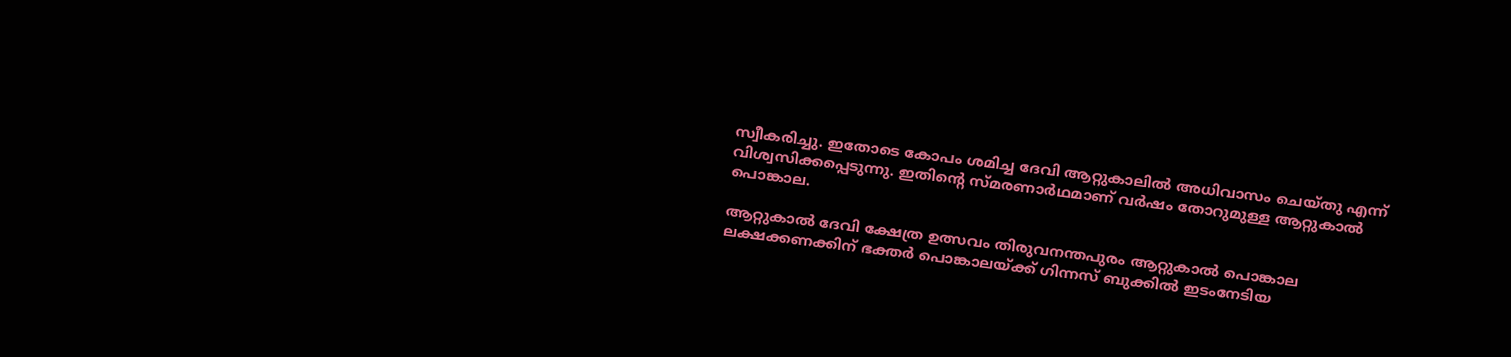സ്വീകരിച്ചു. ഇതോടെ കോപം ശമിച്ച ദേവി ആറ്റുകാലിൽ അധിവാസം ചെയ്തു എന്ന് വിശ്വസിക്കപ്പെടുന്നു. ഇതിൻ്റെ സ്മരണാർഥമാണ് വർഷം തോറുമുള്ള ആറ്റുകാൽ പൊങ്കാല.

ആറ്റുകാൽ ദേവി ക്ഷേത്ര ഉത്സവം തിരുവനന്തപുരം ആറ്റുകാൽ പൊങ്കാല ലക്ഷക്കണക്കിന് ഭക്തർ പൊങ്കാലയ്ക്ക് ഗിന്നസ് ബുക്കിൽ ഇടംനേടിയ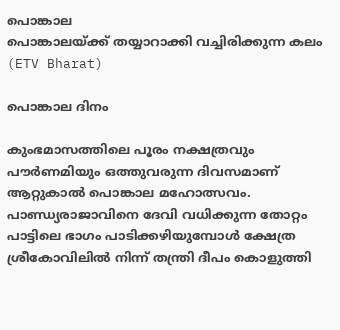പൊങ്കാല
പൊങ്കാലയ്ക്ക് തയ്യാറാക്കി വച്ചിരിക്കുന്ന കലം (ETV Bharat)

പൊങ്കാല ദിനം

കുംഭമാസത്തിലെ പൂരം നക്ഷത്രവും പൗർണമിയും ഒത്തുവരുന്ന ദിവസമാണ് ആറ്റുകാൽ പൊങ്കാല മഹോത്സവം. പാണ്ഡ്യരാജാവിനെ ദേവി വധിക്കുന്ന തോറ്റം പാട്ടിലെ ഭാഗം പാടിക്കഴിയുമ്പോൾ ക്ഷേത്ര ശ്രീകോവിലിൽ നിന്ന് തന്ത്രി ദീപം കൊളുത്തി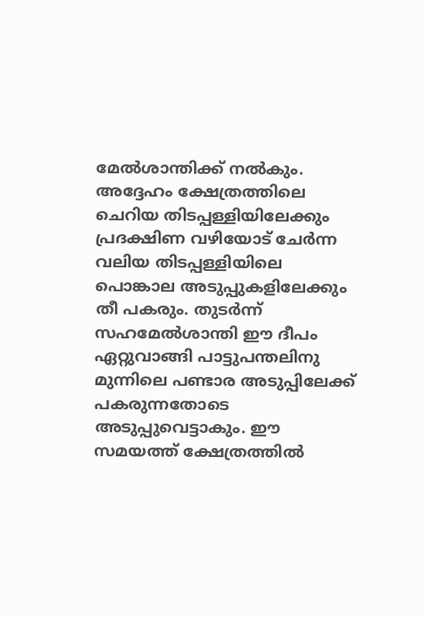മേൽശാന്തിക്ക് നൽകും. അദ്ദേഹം ക്ഷേത്രത്തിലെ ചെറിയ തിടപ്പള്ളിയിലേക്കും പ്രദക്ഷിണ വഴിയോട് ചേർന്ന വലിയ തിടപ്പള്ളിയിലെ പൊങ്കാല അടുപ്പുകളിലേക്കും തീ പകരും. തുടർന്ന് സഹമേൽശാന്തി ഈ ദീപം ഏറ്റുവാങ്ങി പാട്ടുപന്തലിനു മുന്നിലെ പണ്ടാര അടുപ്പിലേക്ക് പകരുന്നതോടെ അടുപ്പുവെട്ടാകും. ഈ സമയത്ത് ക്ഷേത്രത്തിൽ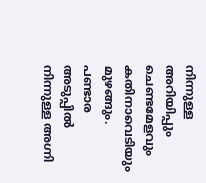നിന്നുള്ള അറിയിപ്പും ചെണ്ടമേളവും കതിനാവെടിയും മുഴങ്ങും. പണ്ടാര അടുപ്പിൽ നിന്നുള്ള അഗ്നി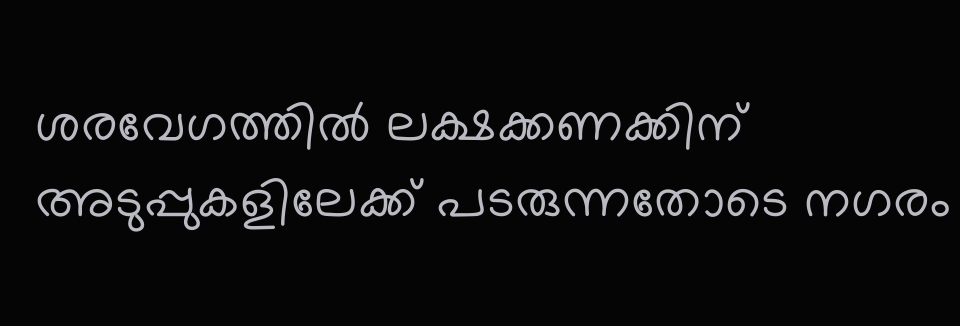ശരവേഗത്തിൽ ലക്ഷക്കണക്കിന് അടുപ്പുകളിലേക്ക് പടരുന്നതോടെ നഗരം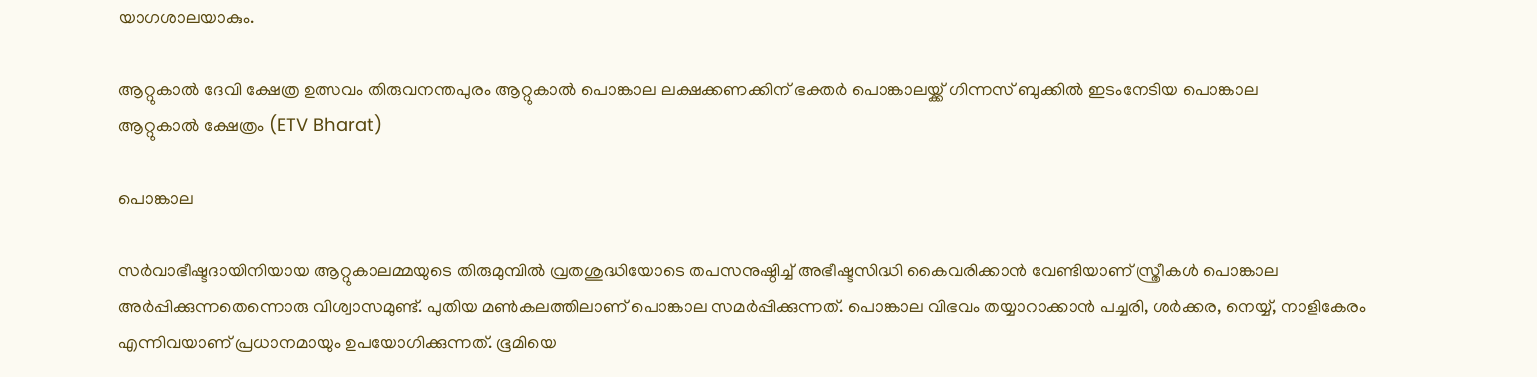യാഗശാലയാകും.

ആറ്റുകാൽ ദേവി ക്ഷേത്ര ഉത്സവം തിരുവനന്തപുരം ആറ്റുകാൽ പൊങ്കാല ലക്ഷക്കണക്കിന് ഭക്തർ പൊങ്കാലയ്ക്ക് ഗിന്നസ് ബുക്കിൽ ഇടംനേടിയ പൊങ്കാല
ആറ്റുകാൽ ക്ഷേത്രം (ETV Bharat)

പൊങ്കാല

സർവാഭീഷ്ടദായിനിയായ ആറ്റുകാലമ്മയുടെ തിരുമുമ്പിൽ വ്രതശുദ്ധിയോടെ തപസനുഷ്ഠിച്ച് അഭീഷ്ടസിദ്ധി കൈവരിക്കാൻ വേണ്ടിയാണ് സ്ത്രീകൾ പൊങ്കാല അർപ്പിക്കുന്നതെന്നൊരു വിശ്വാസമുണ്ട്. പുതിയ മൺകലത്തിലാണ് പൊങ്കാല സമർപ്പിക്കുന്നത്. പൊങ്കാല വിഭവം തയ്യാറാക്കാൻ പച്ചരി, ശർക്കര, നെയ്യ്, നാളികേരം എന്നിവയാണ് പ്രധാനമായും ഉപയോഗിക്കുന്നത്. ഭൂമിയെ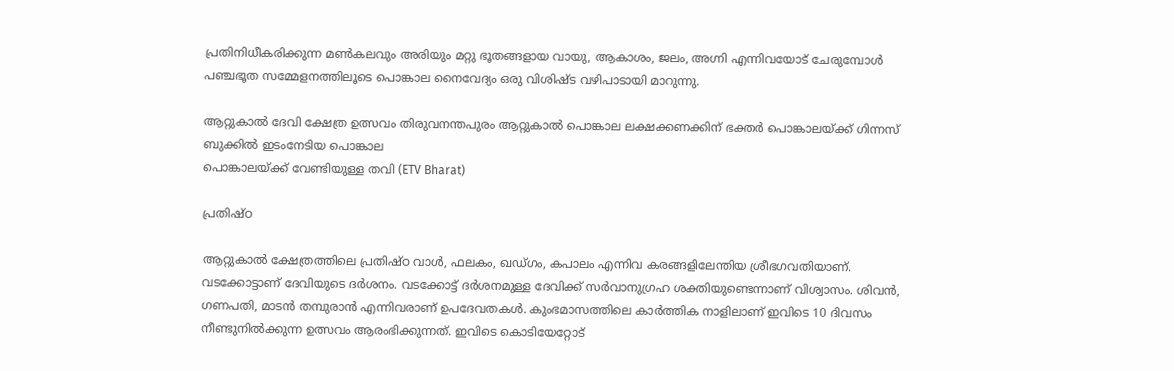പ്രതിനിധീകരിക്കുന്ന മൺകലവും അരിയും മറ്റു ഭൂതങ്ങളായ വായു, ആകാശം, ജലം, അഗ്നി എന്നിവയോട് ചേരുമ്പോൾ പഞ്ചഭൂത സമ്മേളനത്തിലൂടെ പൊങ്കാല നൈവേദ്യം ഒരു വിശിഷ്ട വഴിപാടായി മാറുന്നു.

ആറ്റുകാൽ ദേവി ക്ഷേത്ര ഉത്സവം തിരുവനന്തപുരം ആറ്റുകാൽ പൊങ്കാല ലക്ഷക്കണക്കിന് ഭക്തർ പൊങ്കാലയ്ക്ക് ഗിന്നസ് ബുക്കിൽ ഇടംനേടിയ പൊങ്കാല
പൊങ്കാലയ്ക്ക് വേണ്ടിയുള്ള തവി (ETV Bharat)

പ്രതിഷ്ഠ

ആറ്റുകാൽ ക്ഷേത്രത്തിലെ പ്രതിഷ്ഠ വാൾ, ഫലകം, ഖഡ്ഗം, കപാലം എന്നിവ കരങ്ങളിലേന്തിയ ശ്രീഭഗവതിയാണ്. വടക്കോട്ടാണ് ദേവിയുടെ ദർശനം. വടക്കോട്ട് ദർശനമുള്ള ദേവിക്ക് സർവാനുഗ്രഹ ശക്തിയുണ്ടെന്നാണ് വിശ്വാസം. ശിവൻ, ഗണപതി, മാടൻ തമ്പുരാൻ എന്നിവരാണ് ഉപദേവതകൾ. കുംഭമാസത്തിലെ കാർത്തിക നാളിലാണ് ഇവിടെ 10 ദിവസം നീണ്ടുനിൽക്കുന്ന ഉത്സവം ആരംഭിക്കുന്നത്. ഇവിടെ കൊടിയേറ്റോട്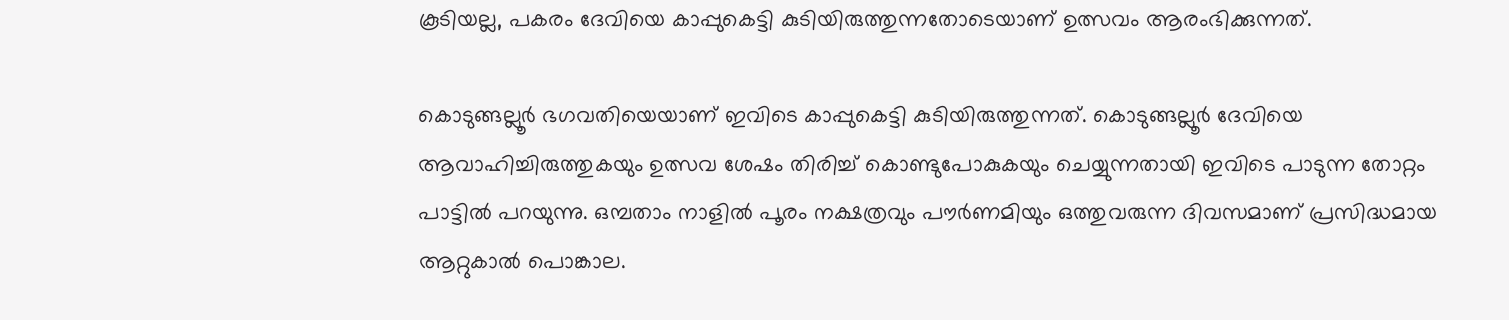കൂടിയല്ല, പകരം ദേവിയെ കാപ്പുകെട്ടി കുടിയിരുത്തുന്നതോടെയാണ് ഉത്സവം ആരംഭിക്കുന്നത്.

കൊടുങ്ങല്ലൂർ ഭഗവതിയെയാണ് ഇവിടെ കാപ്പുകെട്ടി കുടിയിരുത്തുന്നത്. കൊടുങ്ങല്ലൂർ ദേവിയെ ആവാഹിച്ചിരുത്തുകയും ഉത്സവ ശേഷം തിരിച്ച് കൊണ്ടുപോകുകയും ചെയ്യുന്നതായി ഇവിടെ പാടുന്ന തോറ്റം പാട്ടിൽ പറയുന്നു. ഒമ്പതാം നാളിൽ പൂരം നക്ഷത്രവും പൗർണമിയും ഒത്തുവരുന്ന ദിവസമാണ് പ്രസിദ്ധമായ ആറ്റുകാൽ പൊങ്കാല.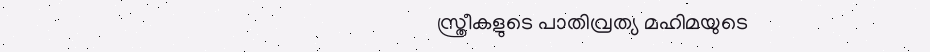സ്ത്രീകളുടെ പാതിവ്രത്യ മഹിമയുടെ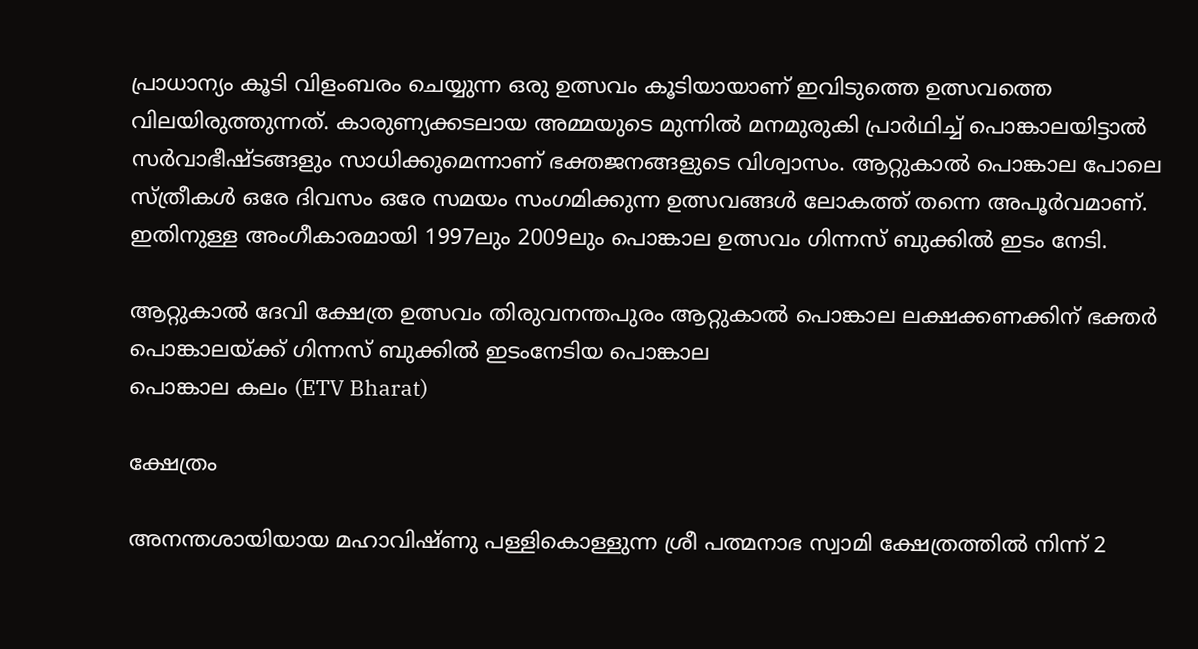പ്രാധാന്യം കൂടി വിളംബരം ചെയ്യുന്ന ഒരു ഉത്സവം കൂടിയായാണ് ഇവിടുത്തെ ഉത്സവത്തെ വിലയിരുത്തുന്നത്. കാരുണ്യക്കടലായ അമ്മയുടെ മുന്നിൽ മനമുരുകി പ്രാർഥിച്ച് പൊങ്കാലയിട്ടാൽ സർവാഭീഷ്ടങ്ങളും സാധിക്കുമെന്നാണ് ഭക്തജനങ്ങളുടെ വിശ്വാസം. ആറ്റുകാൽ പൊങ്കാല പോലെ സ്ത്രീകൾ ഒരേ ദിവസം ഒരേ സമയം സംഗമിക്കുന്ന ഉത്സവങ്ങൾ ലോകത്ത് തന്നെ അപൂർവമാണ്. ഇതിനുള്ള അംഗീകാരമായി 1997ലും 2009ലും പൊങ്കാല ഉത്സവം ഗിന്നസ് ബുക്കിൽ ഇടം നേടി.

ആറ്റുകാൽ ദേവി ക്ഷേത്ര ഉത്സവം തിരുവനന്തപുരം ആറ്റുകാൽ പൊങ്കാല ലക്ഷക്കണക്കിന് ഭക്തർ പൊങ്കാലയ്ക്ക് ഗിന്നസ് ബുക്കിൽ ഇടംനേടിയ പൊങ്കാല
പൊങ്കാല കലം (ETV Bharat)

ക്ഷേത്രം

അനന്തശായിയായ മഹാവിഷ്ണു പള്ളികൊള്ളുന്ന ശ്രീ പത്മനാഭ സ്വാമി ക്ഷേത്രത്തിൽ നിന്ന് 2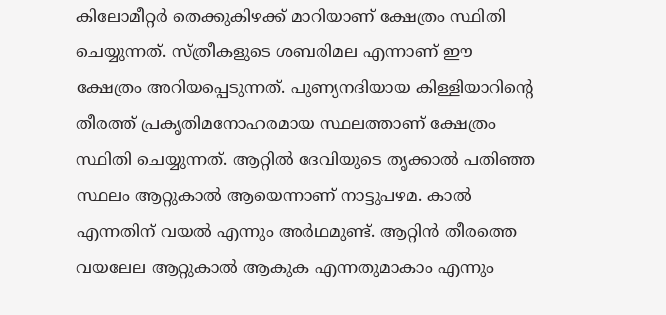കിലോമീറ്റർ തെക്കുകിഴക്ക് മാറിയാണ് ക്ഷേത്രം സ്ഥിതി ചെയ്യുന്നത്. സ്ത്രീകളുടെ ശബരിമല എന്നാണ് ഈ ക്ഷേത്രം അറിയപ്പെടുന്നത്. പുണ്യനദിയായ കിള്ളിയാറിൻ്റെ തീരത്ത് പ്രകൃതിമനോഹരമായ സ്ഥലത്താണ് ക്ഷേത്രം സ്ഥിതി ചെയ്യുന്നത്. ആറ്റിൽ ദേവിയുടെ തൃക്കാൽ പതിഞ്ഞ സ്ഥലം ആറ്റുകാൽ ആയെന്നാണ് നാട്ടുപഴമ. കാൽ എന്നതിന് വയൽ എന്നും അർഥമുണ്ട്. ആറ്റിൻ തീരത്തെ വയലേല ആറ്റുകാൽ ആകുക എന്നതുമാകാം എന്നും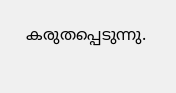കരുതപ്പെടുന്നു.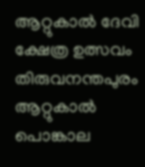ആറ്റുകാൽ ദേവി ക്ഷേത്ര ഉത്സവം തിരുവനന്തപുരം ആറ്റുകാൽ പൊങ്കാല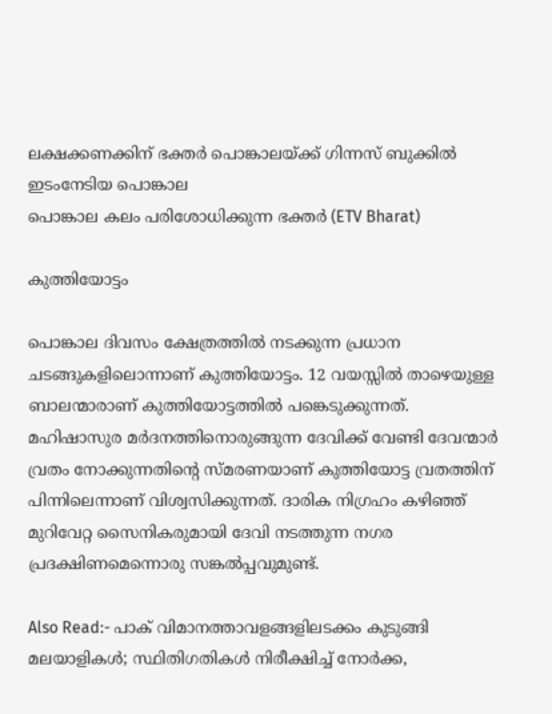ലക്ഷക്കണക്കിന് ഭക്തർ പൊങ്കാലയ്ക്ക് ഗിന്നസ് ബുക്കിൽ ഇടംനേടിയ പൊങ്കാല
പൊങ്കാല കലം പരിശോധിക്കുന്ന ഭക്തർ (ETV Bharat)

കുത്തിയോട്ടം

പൊങ്കാല ദിവസം ക്ഷേത്രത്തിൽ നടക്കുന്ന പ്രധാന ചടങ്ങുകളിലൊന്നാണ് കുത്തിയോട്ടം. 12 വയസ്സിൽ താഴെയുള്ള ബാലന്മാരാണ് കുത്തിയോട്ടത്തിൽ പങ്കെടുക്കുന്നത്. മഹിഷാസുര മർദനത്തിനൊരുങ്ങുന്ന ദേവിക്ക് വേണ്ടി ദേവന്മാർ വ്രതം നോക്കുന്നതിൻ്റെ സ്മരണയാണ് കുത്തിയോട്ട വ്രതത്തിന് പിന്നിലെന്നാണ് വിശ്വസിക്കുന്നത്. ദാരിക നിഗ്രഹം കഴിഞ്ഞ് മുറിവേറ്റ സൈനികരുമായി ദേവി നടത്തുന്ന നഗര പ്രദക്ഷിണമെന്നൊരു സങ്കൽപ്പവുമുണ്ട്.

Also Read:- പാക് വിമാനത്താവളങ്ങളിലടക്കം കുടുങ്ങി മലയാളികള്‍; സ്ഥിതിഗതികള്‍ നിരീക്ഷിച്ച് നോർക്ക,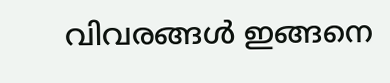വിവരങ്ങള്‍ ഇങ്ങനെ